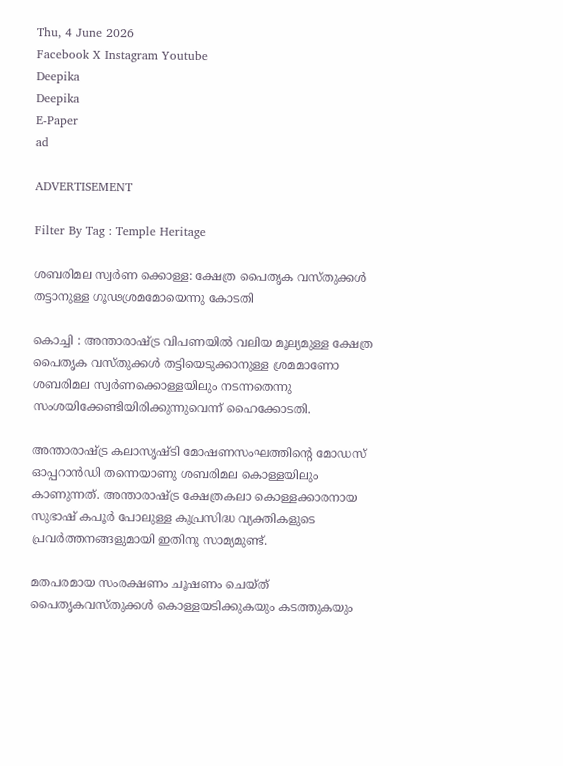Thu, 4 June 2026
Facebook X Instagram Youtube
Deepika
Deepika
E-Paper
ad

ADVERTISEMENT

Filter By Tag : Temple Heritage

ശബരിമല സ്വർണ ക്കൊള്ള: ക്ഷേത്ര പൈതൃക വസ്തുക്കള്‍ തട്ടാനുള്ള ഗൂഢശ്രമമോയെന്നു കോടതി

കൊച്ചി : അന്താരാഷ്‌ട്ര വിപണയില്‍ വലിയ മൂല്യമുള്ള ക്ഷേത്ര പൈതൃക വസ്തുക്കള്‍ തട്ടിയെടുക്കാനുള്ള ശ്രമമാണോ ശബരിമല സ്വര്‍ണക്കൊള്ളയിലും നടന്നതെന്നു സംശയിക്കേണ്ടിയിരിക്കുന്നുവെന്ന് ഹൈക്കോടതി.

അന്താരാഷ്‌ട്ര കലാസൃഷ്‌ടി മോഷണസംഘത്തിന്‍റെ മോഡസ് ഓപ്പറാൻഡി തന്നെയാണു ശബരിമല കൊള്ളയിലും കാണുന്നത്. അന്താരാഷ്‌ട്ര ക്ഷേത്രകലാ കൊള്ളക്കാരനായ സുഭാഷ് കപൂര്‍ പോലുള്ള കുപ്രസിദ്ധ വ്യക്തികളുടെ പ്രവര്‍ത്തനങ്ങളുമായി ഇതിനു സാമ്യമുണ്ട്.

മതപരമായ സംരക്ഷണം ചൂഷണം ചെയ്ത് പൈതൃകവസ്തുക്കള്‍ കൊള്ളയടിക്കുകയും കടത്തുകയും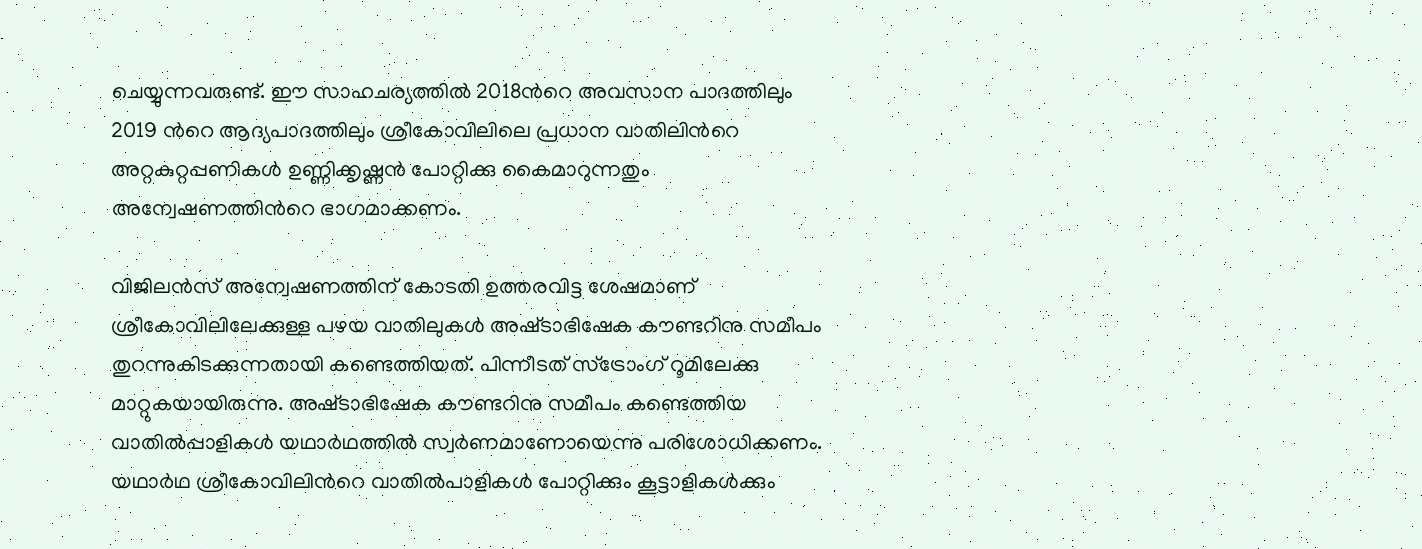ചെയ്യുന്നവരുണ്ട്. ഈ സാഹചര്യത്തില്‍ 2018ന്‍റെ അവസാന പാദത്തിലും 2019 ന്‍റെ ആദ്യപാദത്തിലും ശ്രീകോവിലിലെ പ്രധാന വാതിലിന്‍റെ അറ്റകുറ്റപ്പണികള്‍ ഉണ്ണിക്കൃഷ്ണന്‍ പോറ്റിക്കു കൈമാറുന്നതും അന്വേഷണത്തിന്‍റെ ഭാഗമാക്കണം.

വിജിലന്‍സ് അന്വേഷണത്തിന് കോടതി ഉത്തരവിട്ട ശേഷമാണ് ശ്രീകോവിലിലേക്കുള്ള പഴയ വാതിലുകള്‍ അഷ്‌ടാഭിഷേക കൗണ്ടറിനു സമീപം തുറന്നുകിടക്കുന്നതായി കണ്ടെത്തിയത്. പിന്നീടത് സ്‌ട്രോംഗ് റൂമിലേക്കു മാറ്റുകയായിരുന്നു. അഷ്‌ടാഭിഷേക കൗണ്ടറിനു സമീപം കണ്ടെത്തിയ വാതിൽപ്പാളികൾ യഥാര്‍ഥത്തില്‍ സ്വര്‍ണമാണോയെന്നു പരിശോധിക്കണം. യഥാര്‍ഥ ശ്രീകോവിലിന്‍റെ വാതിൽപാളികൾ പോറ്റിക്കും കൂട്ടാളികള്‍ക്കും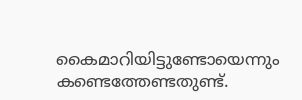കൈമാറിയിട്ടുണ്ടോയെന്നും കണ്ടെത്തേണ്ടതുണ്ട്.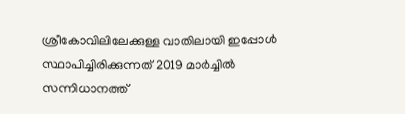ശ്രീകോവിലിലേക്കുള്ള വാതിലായി ഇപ്പോള്‍ സ്ഥാപിച്ചിരിക്കുന്നത് 2019 മാര്‍ച്ചില്‍ സന്നിധാനത്ത്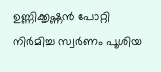ഉണ്ണിക്കൃഷ്ണന്‍ പോറ്റി നിര്‍മിച്ച സ്വര്‍ണം പൂശിയ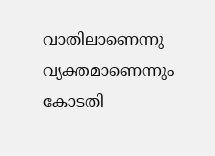വാതിലാണെന്നു വ്യക്തമാണെന്നും കോടതി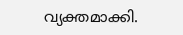വ്യക്തമാക്കി.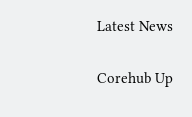Latest News

Corehub Up